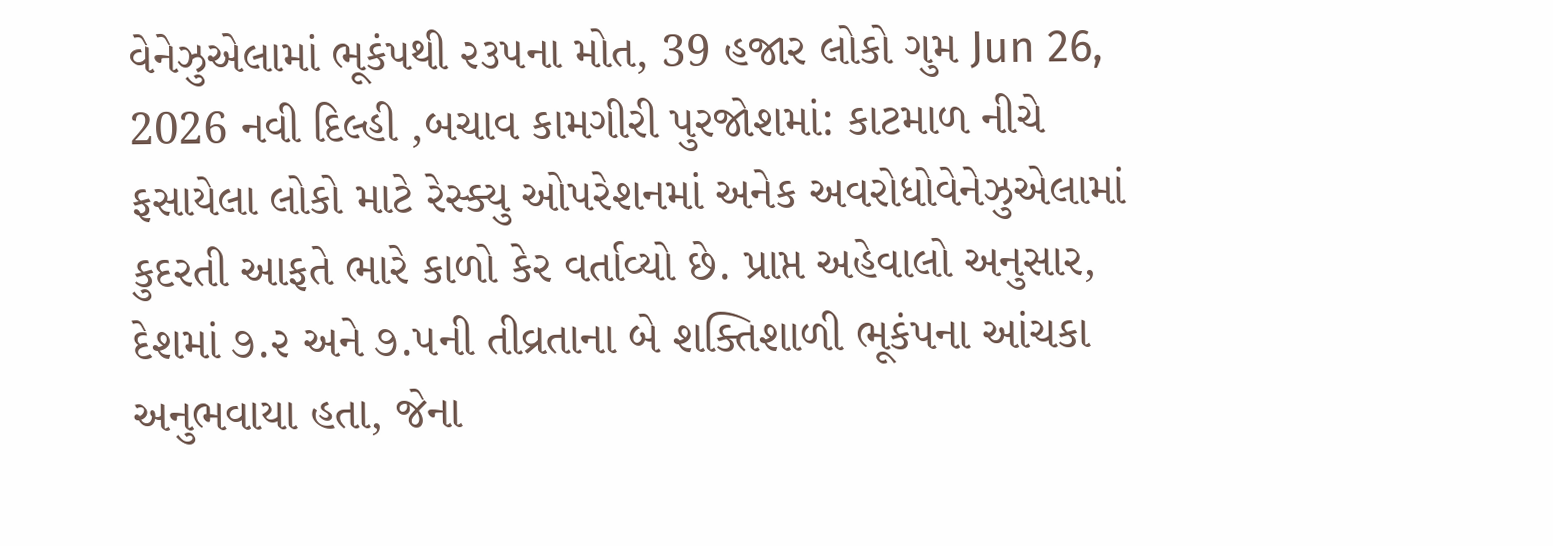વેનેઝુએલામાં ભૂકંપથી ૨૩૫ના મોત, 39 હજાર લોકો ગુમ Jun 26, 2026 નવી દિલ્હી ,બચાવ કામગીરી પુરજોશમાં: કાટમાળ નીચે ફસાયેલા લોકો માટે રેસ્ક્યુ ઓપરેશનમાં અનેક અવરોધોવેનેઝુએલામાં કુદરતી આફતે ભારે કાળો કેર વર્તાવ્યો છે. પ્રાપ્ત અહેવાલો અનુસાર, દેશમાં ૭.૨ અને ૭.૫ની તીવ્રતાના બે શક્તિશાળી ભૂકંપના આંચકા અનુભવાયા હતા, જેના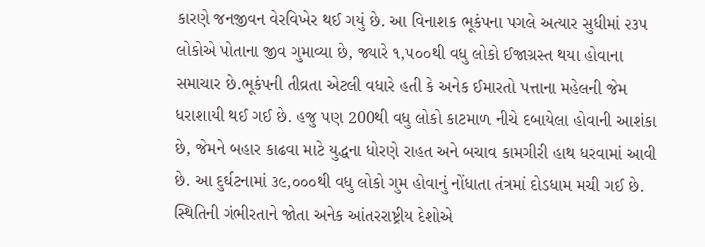કારણે જનજીવન વેરવિખેર થઈ ગયું છે. આ વિનાશક ભૂકંપના પગલે અત્યાર સુધીમાં ૨૩૫ લોકોએ પોતાના જીવ ગુમાવ્યા છે, જ્યારે ૧,૫૦૦થી વધુ લોકો ઈજાગ્રસ્ત થયા હોવાના સમાચાર છે.ભૂકંપની તીવ્રતા એટલી વધારે હતી કે અનેક ઈમારતો પત્તાના મહેલની જેમ ધરાશાયી થઈ ગઈ છે. હજુ પણ 200થી વધુ લોકો કાટમાળ નીચે દબાયેલા હોવાની આશંકા છે, જેમને બહાર કાઢવા માટે યુદ્ધના ધોરણે રાહત અને બચાવ કામગીરી હાથ ધરવામાં આવી છે. આ દુર્ઘટનામાં ૩૯,૦૦૦થી વધુ લોકો ગુમ હોવાનું નોંધાતા તંત્રમાં દોડધામ મચી ગઈ છે. સ્થિતિની ગંભીરતાને જોતા અનેક આંતરરાષ્ટ્રીય દેશોએ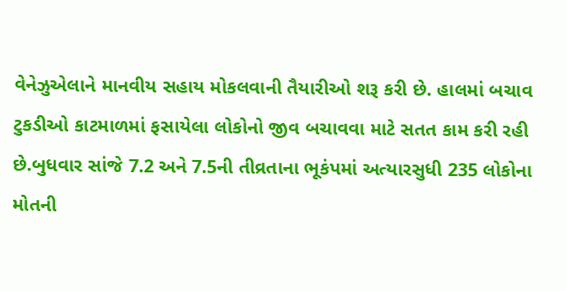વેનેઝુએલાને માનવીય સહાય મોકલવાની તૈયારીઓ શરૂ કરી છે. હાલમાં બચાવ ટુકડીઓ કાટમાળમાં ફસાયેલા લોકોનો જીવ બચાવવા માટે સતત કામ કરી રહી છે.બુધવાર સાંજે 7.2 અને 7.5ની તીવ્રતાના ભૂકંપમાં અત્યારસુધી 235 લોકોના મોતની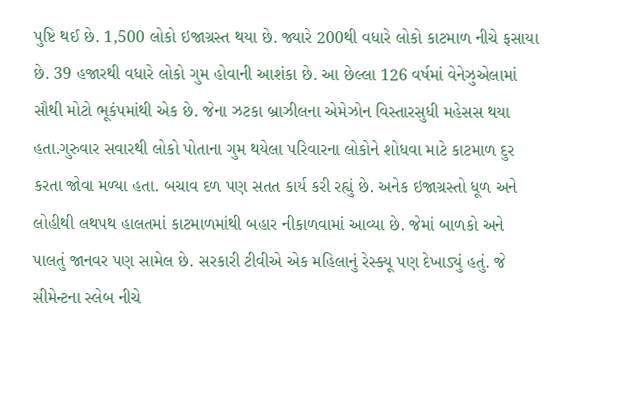પુષ્ટિ થઈ છે. 1,500 લોકો ઇજાગ્રસ્ત થયા છે. જ્યારે 200થી વધારે લોકો કાટમાળ નીચે ફસાયા છે. 39 હજારથી વધારે લોકો ગુમ હોવાની આશંકા છે. આ છેલ્લા 126 વર્ષમાં વેનેઝુએલામાં સૌથી મોટો ભૂકંપમાંથી એક છે. જેના ઝટકા બ્રાઝીલના એમેઝોન વિસ્તારસુધી મહેસસ થયા હતા.ગુરુવાર સવારથી લોકો પોતાના ગુમ થયેલા પરિવારના લોકોને શોધવા માટે કાટમાળ દુર કરતા જોવા મળ્યા હતા. બચાવ દળ પણ સતત કાર્ય કરી રહ્યું છે. અનેક ઇજાગ્રસ્તો ધૂળ અને લોહીથી લથપથ હાલતમાં કાટમાળમાંથી બહાર નીકાળવામાં આવ્યા છે. જેમાં બાળકો અને પાલતું જાનવર પણ સામેલ છે. સરકારી ટીવીએ એક મહિલાનું રેસ્ક્યૂ પણ દેખાડ્યું હતું. જે સીમેન્ટના સ્લેબ નીચે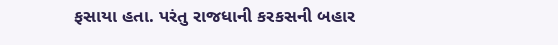ફસાયા હતા. પરંતુ રાજધાની કરકસની બહાર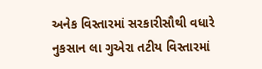અનેક વિસ્તારમાં સરકારીસૌથી વધારે નુકસાન લા ગુએરા તટીય વિસ્તારમાં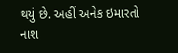થયું છે. અહીં અનેક ઇમારતો નાશ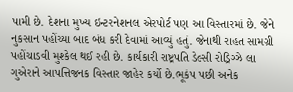પામી છે. દેશના મુખ્ય ઇન્ટરનેશનલ એરપોર્ટ પણ આ વિસ્તારમાં છે. જેને નુકસાન પહોંચ્યા બાદ બંધ કરી દેવામાં આવ્યું હતું. જેનાથી રાહત સામગ્રી પહોંચાડવી મુશ્કેલ થઈ રહી છે. કાર્યકારી રાષ્ટ્રપતિ ડેલ્સી રોડ્રિગ્ઝે લા ગુએરાને આપત્તિજનક વિસ્તાર જાહેર કર્યો છે.ભૂકંપ પછી અનેક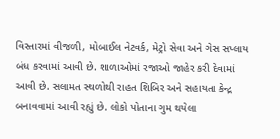વિસ્તારમાં વીજળી, મોબાઈલ નેટવર્ક, મેટ્રો સેવા અને ગેસ સપ્લાય બંધ કરવામાં આવી છે. શાળાઓમાં રજાઓ જાહેર કરી દેવામાં આવી છે. સલામત સ્થળોથી રાહત શિબિર અને સહાયતા કેન્દ્ર બનાવવામાં આવી રહ્યું છે. લોકો પોતાના ગુમ થયેલા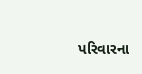પરિવારના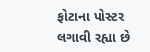ફોટાના પોસ્ટર લગાવી રહ્યા છે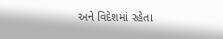અને વિદેશમાં રહેતા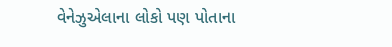વેનેઝુએલાના લોકો પણ પોતાના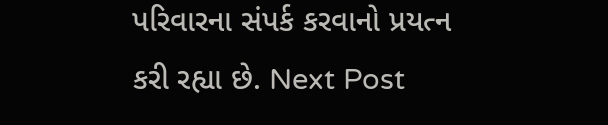પરિવારના સંપર્ક કરવાનો પ્રયત્ન કરી રહ્યા છે. Next Post